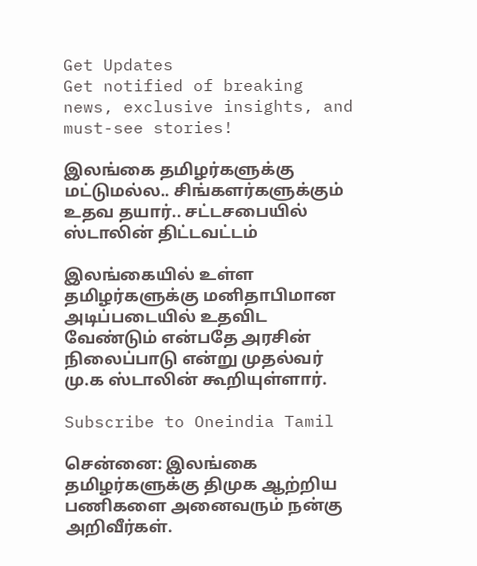Get Updates
Get notified of breaking news, exclusive insights, and must-see stories!

இலங்கை தமிழர்களுக்கு மட்டுமல்ல.. சிங்களர்களுக்கும் உதவ தயார்.. சட்டசபையில் ஸ்டாலின் திட்டவட்டம்

இலங்கையில் உள்ள தமிழர்களுக்கு மனிதாபிமான அடிப்படையில் உதவிட வேண்டும் என்பதே அரசின் நிலைப்பாடு என்று முதல்வர் மு.க ஸ்டாலின் கூறியுள்ளார்.

Subscribe to Oneindia Tamil

சென்னை: இலங்கை தமிழர்களுக்கு திமுக ஆற்றிய பணிகளை அனைவரும் நன்கு அறிவீர்கள்.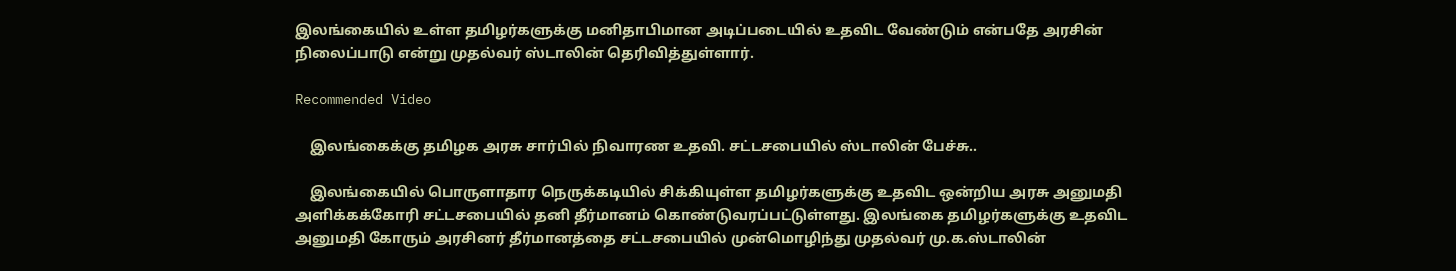இலங்கையில் உள்ள தமிழர்களுக்கு மனிதாபிமான அடிப்படையில் உதவிட வேண்டும் என்பதே அரசின் நிலைப்பாடு என்று முதல்வர் ஸ்டாலின் தெரிவித்துள்ளார்.

Recommended Video

    இலங்கைக்கு தமிழக அரசு சார்பில் நிவாரண உதவி. சட்டசபையில் ஸ்டாலின் பேச்சு..

    இலங்கையில் பொருளாதார நெருக்கடியில் சிக்கியுள்ள தமிழர்களுக்கு உதவிட ஒன்றிய அரசு அனுமதி அளிக்கக்கோரி சட்டசபையில் தனி தீர்மானம் கொண்டுவரப்பட்டுள்ளது. இலங்கை தமிழர்களுக்கு உதவிட அனுமதி கோரும் அரசினர் தீர்மானத்தை சட்டசபையில் முன்மொழிந்து முதல்வர் மு.க.ஸ்டாலின்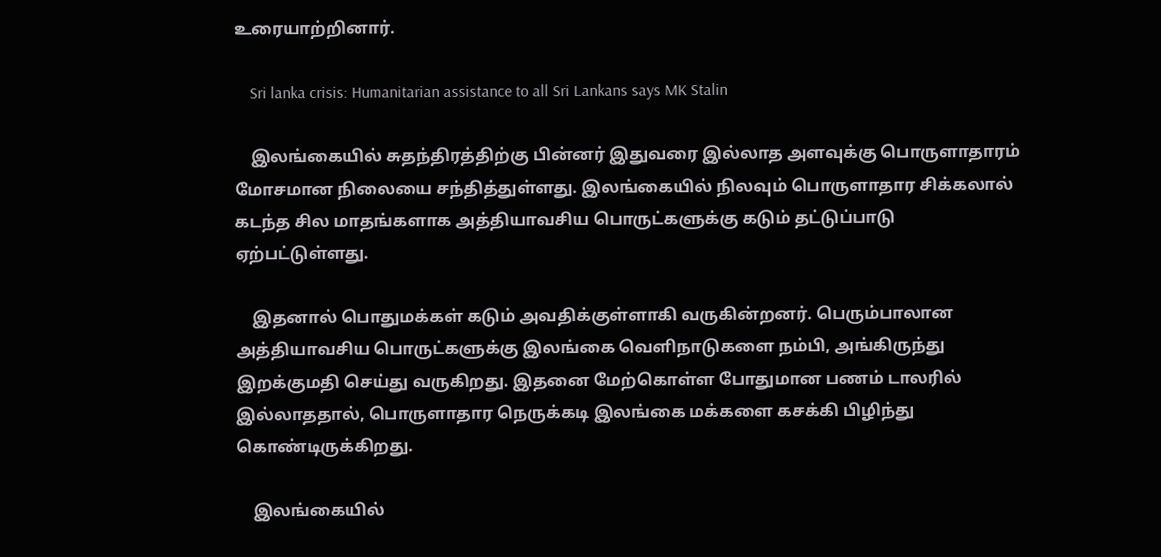உரையாற்றினார்.

    Sri lanka crisis: Humanitarian assistance to all Sri Lankans says MK Stalin

    இலங்கையில் சுதந்திரத்திற்கு பின்னர் இதுவரை இல்லாத அளவுக்கு பொருளாதாரம் மோசமான நிலையை சந்தித்துள்ளது. இலங்கையில் நிலவும் பொருளாதார சிக்கலால் கடந்த சில மாதங்களாக அத்தியாவசிய பொருட்களுக்கு கடும் தட்டுப்பாடு ஏற்பட்டுள்ளது.

    இதனால் பொதுமக்கள் கடும் அவதிக்குள்ளாகி வருகின்றனர். பெரும்பாலான அத்தியாவசிய பொருட்களுக்கு இலங்கை வெளிநாடுகளை நம்பி, அங்கிருந்து இறக்குமதி செய்து வருகிறது. இதனை மேற்கொள்ள போதுமான பணம் டாலரில் இல்லாததால், பொருளாதார நெருக்கடி இலங்கை மக்களை கசக்கி பிழிந்து கொண்டிருக்கிறது.

    இலங்கையில்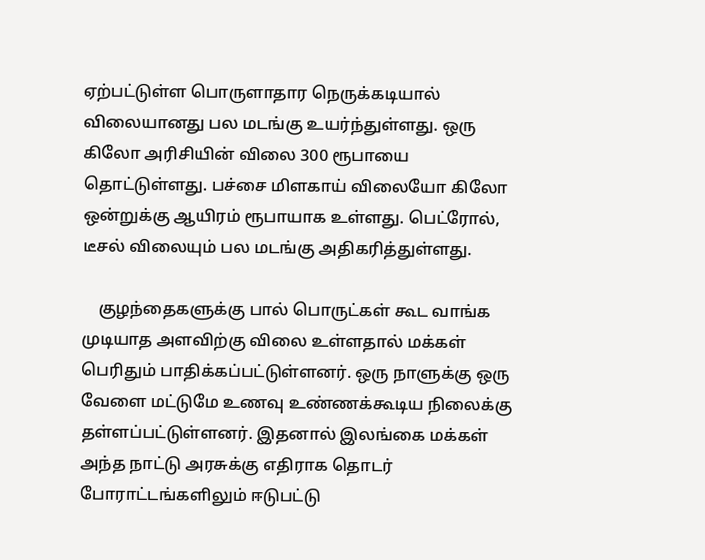ஏற்பட்டுள்ள பொருளாதார நெருக்கடியால் விலையானது பல மடங்கு உயர்ந்துள்ளது. ஒரு கிலோ அரிசியின் விலை 300 ரூபாயை தொட்டுள்ளது. பச்சை மிளகாய் விலையோ கிலோ ஒன்றுக்கு ஆயிரம் ரூபாயாக உள்ளது. பெட்ரோல், டீசல் விலையும் பல மடங்கு அதிகரித்துள்ளது.

    குழந்தைகளுக்கு பால் பொருட்கள் கூட வாங்க முடியாத அளவிற்கு விலை உள்ளதால் மக்கள் பெரிதும் பாதிக்கப்பட்டுள்ளனர். ஒரு நாளுக்கு ஒரு வேளை மட்டுமே உணவு உண்ணக்கூடிய நிலைக்கு தள்ளப்பட்டுள்ளனர். இதனால் இலங்கை மக்கள் அந்த நாட்டு அரசுக்கு எதிராக தொடர் போராட்டங்களிலும் ஈடுபட்டு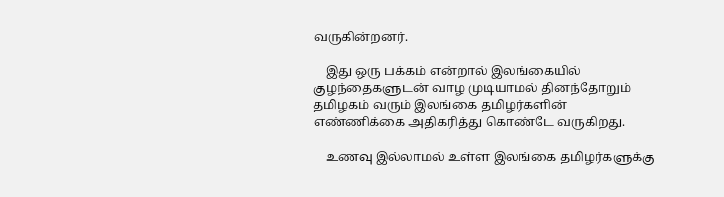வருகின்றனர்.

    இது ஒரு பக்கம் என்றால் இலங்கையில் குழந்தைகளுடன் வாழ முடியாமல் தினந்தோறும் தமிழகம் வரும் இலங்கை தமிழர்களின் எண்ணிக்கை அதிகரித்து கொண்டே வருகிறது.

    உணவு இல்லாமல் உள்ள இலங்கை தமிழர்களுக்கு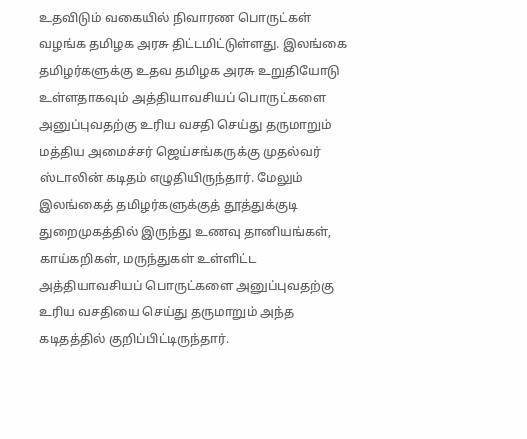உதவிடும் வகையில் நிவாரண பொருட்கள் வழங்க தமிழக அரசு திட்டமிட்டுள்ளது. இலங்கை தமிழர்களுக்கு உதவ தமிழக அரசு உறுதியோடு உள்ளதாகவும் அத்தியாவசியப் பொருட்களை அனுப்புவதற்கு உரிய வசதி செய்து தருமாறும் மத்திய அமைச்சர் ஜெய்சங்கருக்கு முதல்வர் ஸ்டாலின் கடிதம் எழுதியிருந்தார். மேலும் இலங்கைத் தமிழர்களுக்குத் தூத்துக்குடி துறைமுகத்தில் இருந்து உணவு தானியங்கள், காய்கறிகள், மருந்துகள் உள்ளிட்ட அத்தியாவசியப் பொருட்களை அனுப்புவதற்கு உரிய வசதியை செய்து தருமாறும் அந்த கடிதத்தில் குறிப்பிட்டிருந்தார்.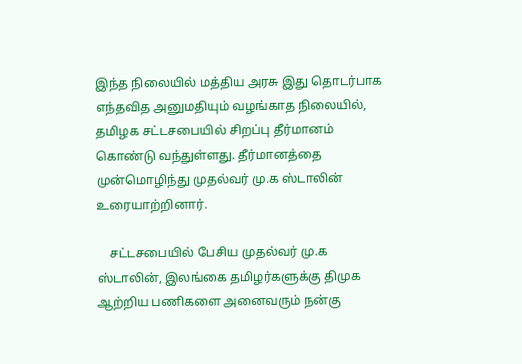இந்த நிலையில் மத்திய அரசு இது தொடர்பாக எந்தவித அனுமதியும் வழங்காத நிலையில், தமிழக சட்டசபையில் சிறப்பு தீர்மானம் கொண்டு வந்துள்ளது. தீர்மானத்தை முன்மொழிந்து முதல்வர் மு.க ஸ்டாலின் உரையாற்றினார்.

    சட்டசபையில் பேசிய முதல்வர் மு.க ஸ்டாலின், இலங்கை தமிழர்களுக்கு திமுக ஆற்றிய பணிகளை அனைவரும் நன்கு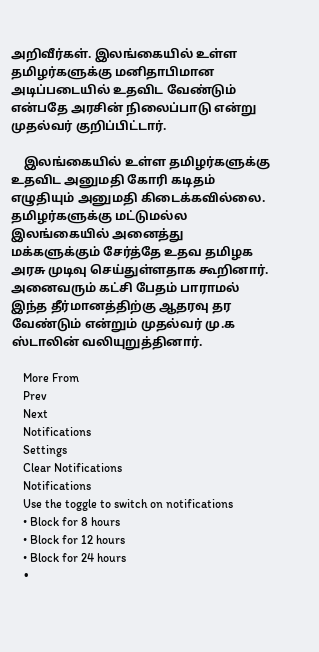அறிவீர்கள். இலங்கையில் உள்ள தமிழர்களுக்கு மனிதாபிமான அடிப்படையில் உதவிட வேண்டும் என்பதே அரசின் நிலைப்பாடு என்று முதல்வர் குறிப்பிட்டார்.

    இலங்கையில் உள்ள தமிழர்களுக்கு உதவிட அனுமதி கோரி கடிதம் எழுதியும் அனுமதி கிடைக்கவில்லை. தமிழர்களுக்கு மட்டுமல்ல இலங்கையில் அனைத்து மக்களுக்கும் சேர்த்தே உதவ தமிழக அரசு முடிவு செய்துள்ளதாக கூறினார். அனைவரும் கட்சி பேதம் பாராமல் இந்த தீர்மானத்திற்கு ஆதரவு தர வேண்டும் என்றும் முதல்வர் மு.க ஸ்டாலின் வலியுறுத்தினார்.

    More From
    Prev
    Next
    Notifications
    Settings
    Clear Notifications
    Notifications
    Use the toggle to switch on notifications
    • Block for 8 hours
    • Block for 12 hours
    • Block for 24 hours
    •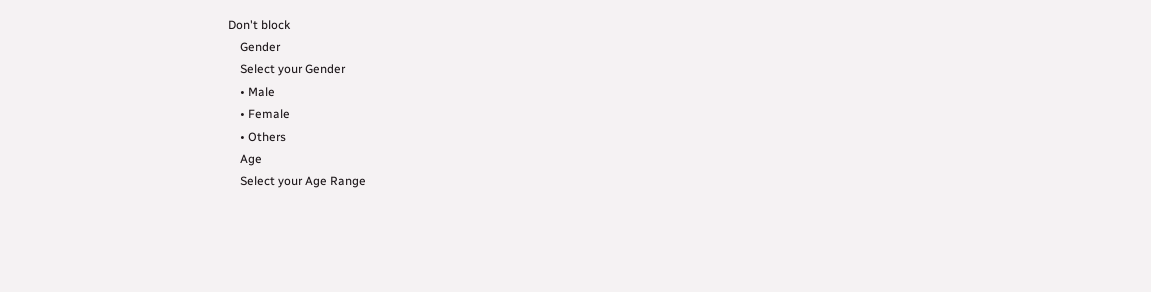Don't block
    Gender
    Select your Gender
    • Male
    • Female
    • Others
    Age
    Select your Age Range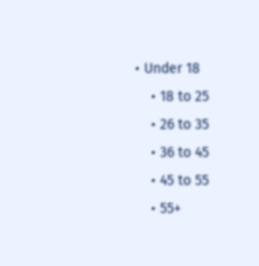• Under 18
    • 18 to 25
    • 26 to 35
    • 36 to 45
    • 45 to 55
    • 55+